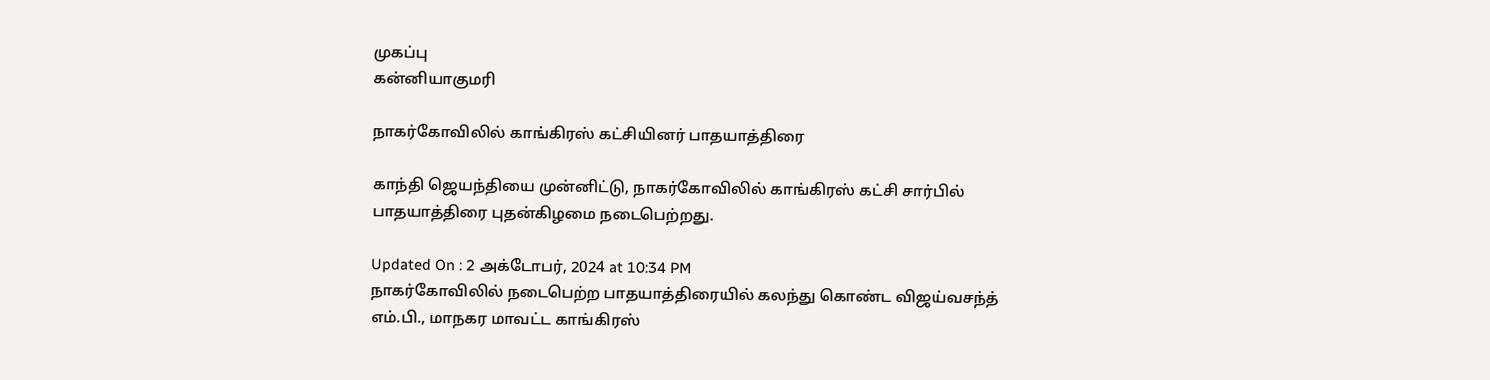முகப்பு
கன்னியாகுமரி

நாகர்கோவிலில் காங்கிரஸ் கட்சியினர் பாதயாத்திரை

காந்தி ஜெயந்தியை முன்னிட்டு, நாகர்கோவிலில் காங்கிரஸ் கட்சி சார்பில் பாதயாத்திரை புதன்கிழமை நடைபெற்றது.

Updated On : 2 அக்டோபர், 2024 at 10:34 PM
நாகர்கோவிலில் நடைபெற்ற பாதயாத்திரையில் கலந்து கொண்ட விஜய்வசந்த் எம்.பி., மாநகர மாவட்ட காங்கிரஸ்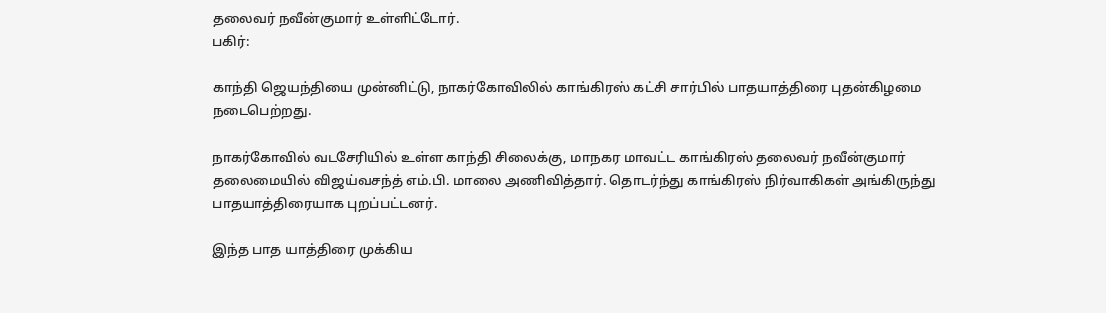தலைவர் நவீன்குமார் உள்ளிட்டோர்.
பகிர்:

காந்தி ஜெயந்தியை முன்னிட்டு, நாகர்கோவிலில் காங்கிரஸ் கட்சி சார்பில் பாதயாத்திரை புதன்கிழமை நடைபெற்றது.

நாகர்கோவில் வடசேரியில் உள்ள காந்தி சிலைக்கு, மாநகர மாவட்ட காங்கிரஸ் தலைவர் நவீன்குமார் தலைமையில் விஜய்வசந்த் எம்.பி. மாலை அணிவித்தார். தொடர்ந்து காங்கிரஸ் நிர்வாகிகள் அங்கிருந்து பாதயாத்திரையாக புறப்பட்டனர்.

இந்த பாத யாத்திரை முக்கிய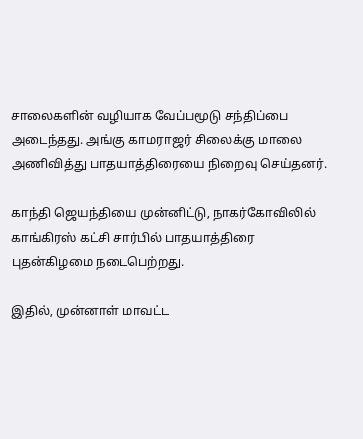சாலைகளின் வழியாக வேப்பமூடு சந்திப்பை அடைந்தது. அங்கு காமராஜர் சிலைக்கு மாலை அணிவித்து பாதயாத்திரையை நிறைவு செய்தனர்.

காந்தி ஜெயந்தியை முன்னிட்டு, நாகர்கோவிலில் காங்கிரஸ் கட்சி சார்பில் பாதயாத்திரை புதன்கிழமை நடைபெற்றது.

இதில், முன்னாள் மாவட்ட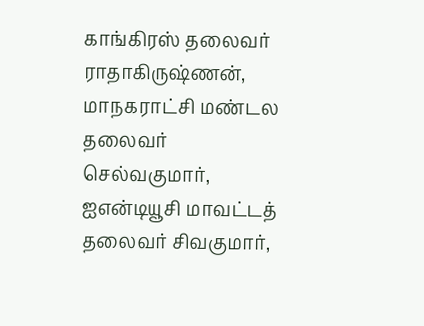காங்கிரஸ் தலைவர் ராதாகிருஷ்ணன், மாநகராட்சி மண்டல தலைவர் செல்வகுமார், ஐஎன்டியூசி மாவட்டத் தலைவர் சிவகுமார்,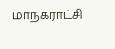மாநகராட்சி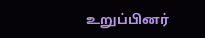உறுப்பினர்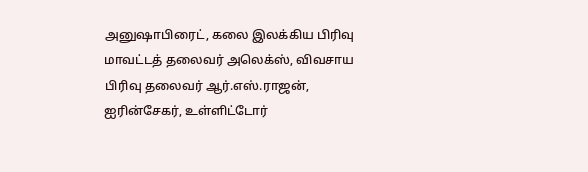அனுஷாபிரைட், கலை இலக்கிய பிரிவு மாவட்டத் தலைவர் அலெக்ஸ், விவசாய பிரிவு தலைவர் ஆர்.எஸ்.ராஜன், ஐரின்சேகர், உள்ளிட்டோர்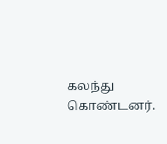கலந்து கொண்டனர்.